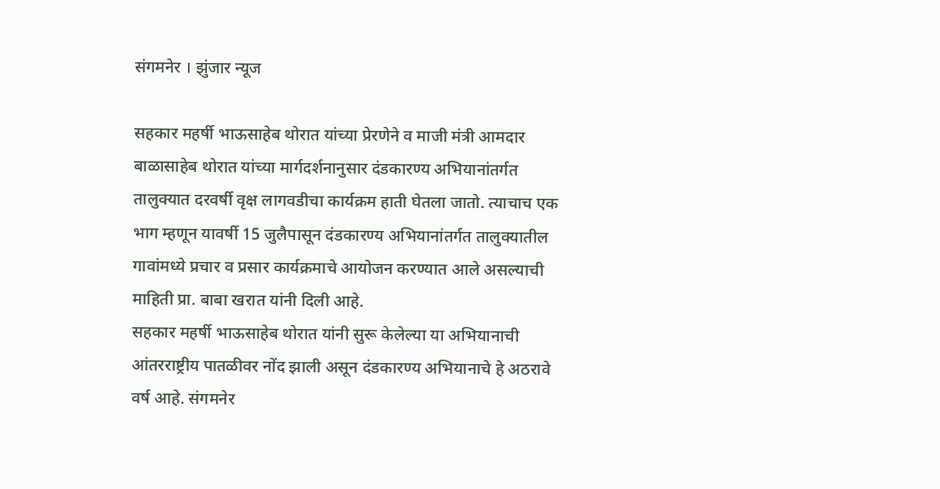संगमनेर । झुंजार न्यूज

सहकार महर्षी भाऊसाहेब थोरात यांच्या प्रेरणेने व माजी मंत्री आमदार बाळासाहेब थोरात यांच्या मार्गदर्शनानुसार दंडकारण्य अभियानांतर्गत तालुक्यात दरवर्षी वृक्ष लागवडीचा कार्यक्रम हाती घेतला जातो. त्याचाच एक भाग म्हणून यावर्षी 15 जुलैपासून दंडकारण्य अभियानांतर्गत तालुक्यातील गावांमध्ये प्रचार व प्रसार कार्यक्रमाचे आयोजन करण्यात आले असल्याची माहिती प्रा. बाबा खरात यांनी दिली आहे.
सहकार महर्षी भाऊसाहेब थोरात यांनी सुरू केलेल्या या अभियानाची आंतरराष्ट्रीय पातळीवर नोंद झाली असून दंडकारण्य अभियानाचे हे अठरावे वर्ष आहे. संगमनेर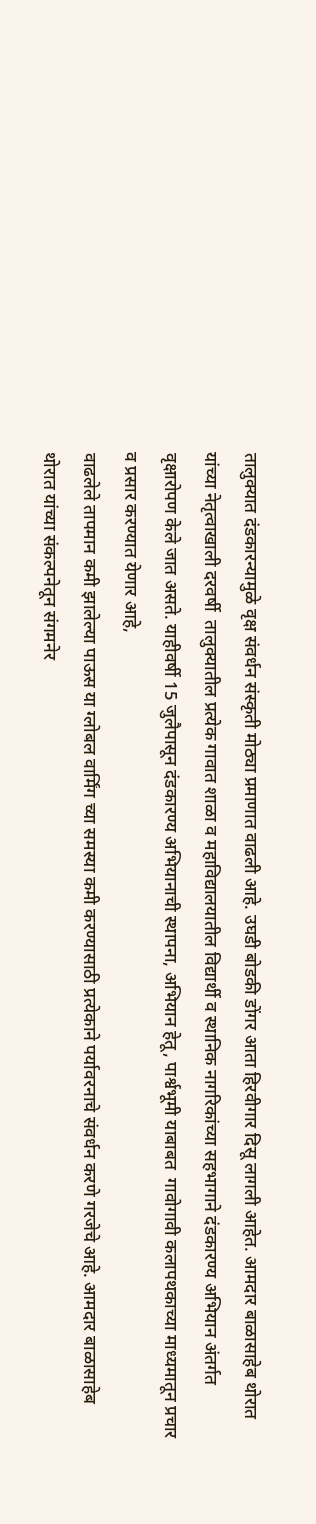तालुक्यात दंडकारन्यामुळे वृक्ष संवर्धन संस्कृती मोठ्या प्रमाणात वाढली आहे. उघडी बोडकी डोंगर आता हिरवीगार दिसू लागली आहेत. आमदार बाळासाहेब थोरात यांच्या नेतृत्वाखाली दरवर्षी  तालुक्यातील प्रत्येक गावात शाळा व महाविद्यालयातील विद्यार्थी व स्थानिक नागरिकांच्या सहभागाने दंडकारण्य अभियान अंतर्गत वृक्षारोपण केले जात असते. याहीवर्षी 15 जुलैपासून दंडकारण्य अभियानाची स्थापना, अभियान हेतू, पार्श्वभूमी याबाबत  गावोगावी कलापथकाच्या माध्यमातून प्रचार व प्रसार करण्यात येणार आहे,
वाढलेले तापमान कमी झालेल्या पाऊस या ग्लोबल वार्मिंग च्या समस्या कमी करण्यासाठी प्रत्येकाने पर्यावरनाचे संवर्धन करणे गरजेचे आहे. आमदार बाळासाहेब थोरात यांच्या संकल्पनेतून संगमनेर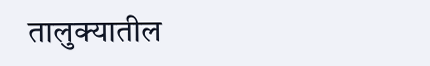तालुक्यातील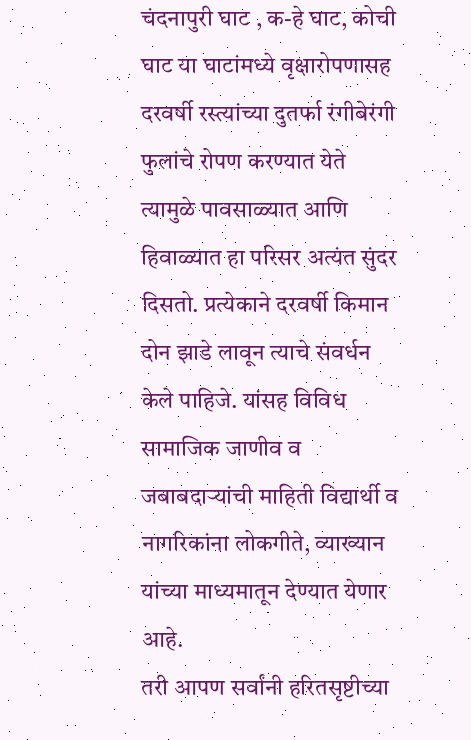चंदनापुरी घाट , क-हे घाट, कोची घाट या घाटांमध्ये वृक्षारोपणासह दरवर्षी रस्त्यांच्या दुतर्फा रंगीबेरंगी फुलांचे रोपण करण्यात येते त्यामुळे पावसाळ्यात आणि हिवाळ्यात हा परिसर अत्यंत सुंदर दिसतो. प्रत्येकाने दरवर्षी किमान दोन झाडे लावून त्याचे संवर्धन केले पाहिजे. यांसह विविध सामाजिक जाणीव व जबाबदाऱ्यांची माहिती विद्यार्थी व नागरिकांना लोकगीते, व्याख्यान यांच्या माध्यमातून देण्यात येणार आहे.
तरी आपण सर्वांनी हरितसृष्टीच्या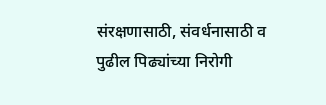संरक्षणासाठी, संवर्धनासाठी व पुढील पिढ्यांच्या निरोगी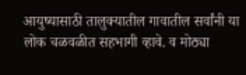आयुष्यासाठी तालुक्यातील गावातील सर्वांनी या लोक चळवळीत सहभागी व्हावे. व मोठ्या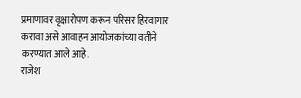प्रमाणावर वृक्षारोपण करून परिसर हिरवागार करावा असे आवाहन आयोजकांच्या वतीने करण्यात आले आहे.
राजेश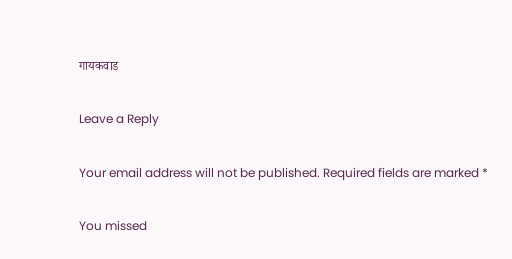गायकवाड

Leave a Reply

Your email address will not be published. Required fields are marked *

You missed